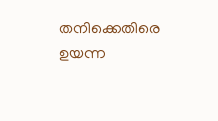തനിക്കെതിരെ ഉയന്ന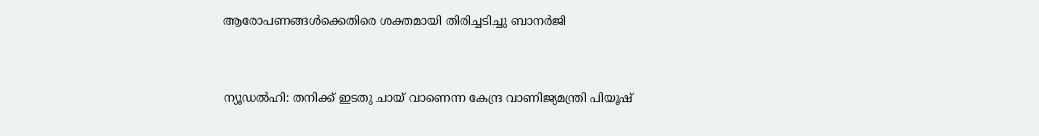ആരോപണങ്ങൾക്കെതിരെ ശക്തമായി തിരിച്ചടിച്ചു ബാനർജി


ന്യൂഡൽഹി: തനിക്ക് ഇടതു ചായ് വാണെന്ന കേന്ദ്ര വാണിജ്യമന്ത്രി പിയൂഷ്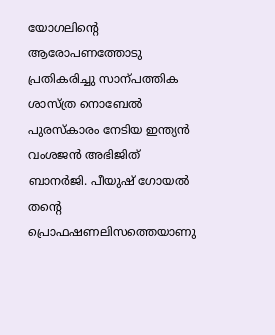യോഗലിന്‍റെ ആരോപണത്തോടു പ്രതികരിച്ചു സാന്പത്തിക ശാസ്ത്ര നൊബേൽ പുരസ്കാരം നേടിയ ഇന്ത്യൻ വംശജൻ അഭിജിത് ബാനർജി. പീയുഷ് ഗോയൽ തന്‍റെ പ്രൊഫഷണലിസത്തെയാണു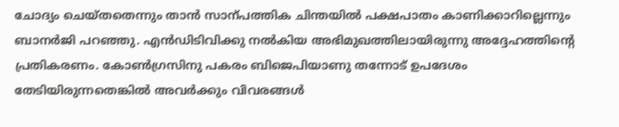ചോദ്യം ചെയ്തതെന്നും താൻ സാന്പത്തിക ചിന്തയിൽ പക്ഷപാതം കാണിക്കാറില്ലെന്നും ബാനർജി പറഞ്ഞു. എൻഡിടിവിക്കു നൽകിയ അഭിമുഖത്തിലായിരുന്നു അദ്ദേഹത്തിന്‍റെ പ്രതികരണം. കോണ്‍ഗ്രസിനു പകരം ബിജെപിയാണു തന്നോട് ഉപദേശം തേടിയിരുന്നതെങ്കിൽ അവർക്കും വിവരങ്ങൾ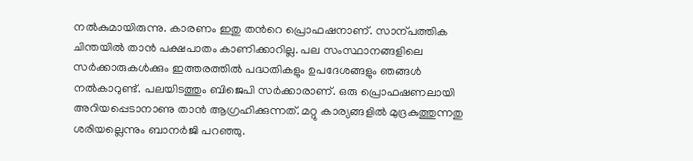നൽകുമായിരുന്നു. കാരണം ഇതു തന്‍റെ പ്രൊഫഷനാണ്. സാന്പത്തിക ചിന്തയിൽ താൻ പക്ഷപാതം കാണിക്കാറില്ല. പല സംസ്ഥാനങ്ങളിലെ സർക്കാരുകൾക്കും ഇത്തരത്തിൽ പദ്ധതികളും ഉപദേശങ്ങളും ഞങ്ങൾ നൽകാറുണ്ട്. പലയിടത്തും ബിജെപി സർക്കാരാണ്. ഒരു പ്രൊഫഷണലായി അറിയപ്പെടാനാണു താൻ ആഗ്രഹിക്കുന്നത്. മറ്റു കാര്യങ്ങളിൽ മുദ്രകുത്തുന്നതു ശരിയല്ലെന്നും ബാനർജി പറഞ്ഞു.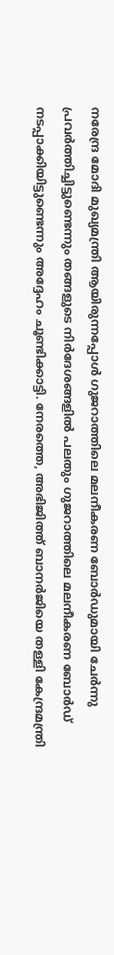നരേന്ദ്ര മോദി മുഖ്യമന്ത്രി ആയിരുന്നപ്പോൾ ഗുജറാത്തിലെ മലനീകരണ ബോർഡുമായി ചേർന്നു പ്രവർത്തിച്ചിട്ടുണ്ടെന്നും തങ്ങളുടെ നിർദേശങ്ങളിൽ പലതും ഗുജറാത്തിലെ മലനീകരണ ബോർഡ് നടപ്പാക്കിയിട്ടുണ്ടെന്നും അദ്ദേഹം ചൂണ്ടിക്കാട്ടി. നേരത്തെ, അഭിജിത്ത് ബാനർജിയെ തള്ളി കേന്ദ്രമന്ത്രി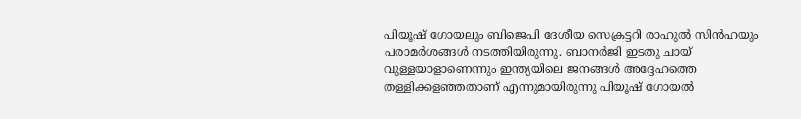പിയൂഷ് ഗോയലും ബിജെപി ദേശീയ സെക്രട്ടറി രാഹുൽ സിൻഹയും പരാമർശങ്ങൾ നടത്തിയിരുന്നു. ബാനർജി ഇടതു ചായ് വുള്ളയാളാണെന്നും ഇന്ത്യയിലെ ജനങ്ങൾ അദ്ദേഹത്തെ തള്ളിക്കളഞ്ഞതാണ് എന്നുമായിരുന്നു പിയൂഷ് ഗോയൽ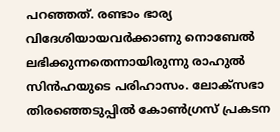പറഞ്ഞത്. രണ്ടാം ഭാര്യ വിദേശിയായവർക്കാണു നൊബേൽ ലഭിക്കുന്നതെന്നായിരുന്നു രാഹുൽ സിൻഹയുടെ പരിഹാസം. ലോക്സഭാ തിരഞ്ഞെടുപ്പിൽ കോണ്‍ഗ്രസ് പ്രകടന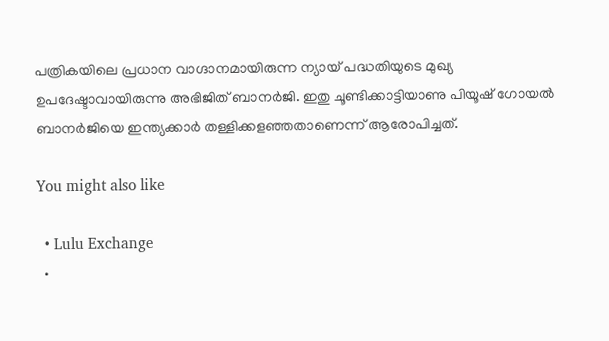പത്രികയിലെ പ്രധാന വാഗ്ദാനമായിരുന്ന ന്യായ് പദ്ധതിയുടെ മുഖ്യ ഉപദേഷ്ടാവായിരുന്നു അഭിജിത് ബാനർജി. ഇതു ചൂണ്ടിക്കാട്ടിയാണു പിയൂഷ് ഗോയൽ ബാനർജിയെ ഇന്ത്യക്കാർ തള്ളിക്കളഞ്ഞതാണെന്ന് ആരോപിച്ചത്.

You might also like

  • Lulu Exchange
  •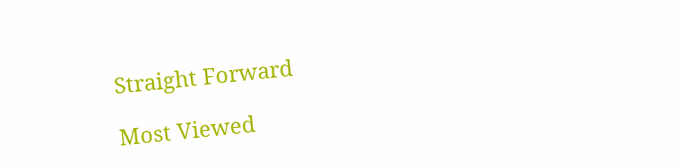Straight Forward

Most Viewed